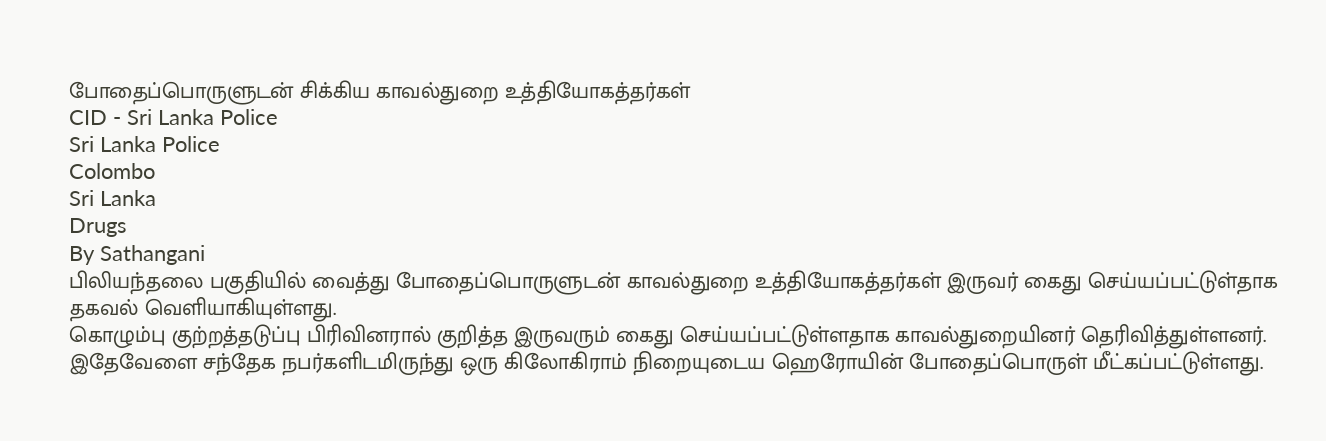போதைப்பொருளுடன் சிக்கிய காவல்துறை உத்தியோகத்தர்கள்
CID - Sri Lanka Police
Sri Lanka Police
Colombo
Sri Lanka
Drugs
By Sathangani
பிலியந்தலை பகுதியில் வைத்து போதைப்பொருளுடன் காவல்துறை உத்தியோகத்தர்கள் இருவர் கைது செய்யப்பட்டுள்தாக தகவல் வெளியாகியுள்ளது.
கொழும்பு குற்றத்தடுப்பு பிரிவினரால் குறித்த இருவரும் கைது செய்யப்பட்டுள்ளதாக காவல்துறையினர் தெரிவித்துள்ளனர்.
இதேவேளை சந்தேக நபர்களிடமிருந்து ஒரு கிலோகிராம் நிறையுடைய ஹெரோயின் போதைப்பொருள் மீட்கப்பட்டுள்ளது.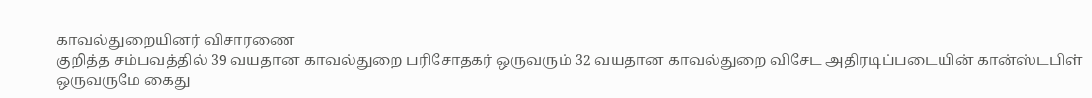காவல்துறையினர் விசாரணை
குறித்த சம்பவத்தில் 39 வயதான காவல்துறை பரிசோதகர் ஒருவரும் 32 வயதான காவல்துறை விசேட அதிரடிப்படையின் கான்ஸ்டபிள் ஒருவருமே கைது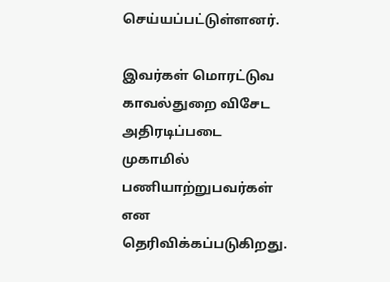செய்யப்பட்டுள்ளனர்.

இவர்கள் மொரட்டுவ காவல்துறை விசேட அதிரடிப்படை முகாமில் பணியாற்றுபவர்கள் என தெரிவிக்கப்படுகிறது.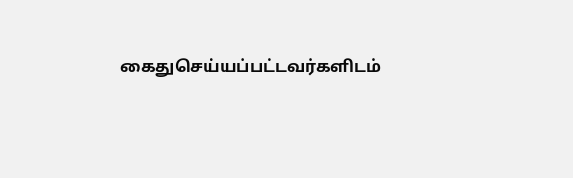கைதுசெய்யப்பட்டவர்களிடம்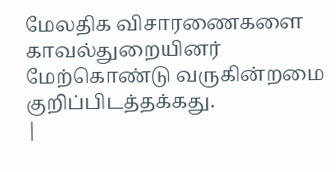மேலதிக விசாரணைகளை காவல்துறையினர் மேற்கொண்டு வருகின்றமை குறிப்பிடத்தக்கது.
|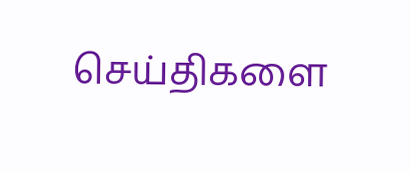செய்திகளை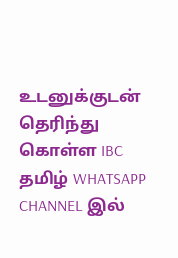உடனுக்குடன் தெரிந்து கொள்ள IBC தமிழ் WHATSAPP CHANNEL இல்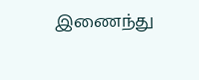இணைந்து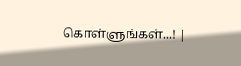கொள்ளுங்கள்...! |